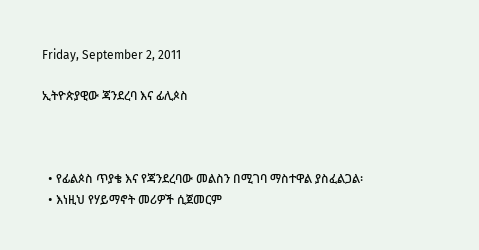Friday, September 2, 2011

ኢትዮጵያዊው ጃንደረባ እና ፊሊጶስ



  • የፊልጶስ ጥያቄ እና የጃንደረባው መልስን በሚገባ ማስተዋል ያስፈልጋል፡
  • እነዚህ የሃይማኖት መሪዎች ሲጀመርም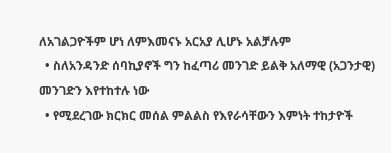ለአገልጋዮችም ሆነ ለምእመናኑ አርአያ ሊሆኑ አልቻሉም
  • ስለአንዳንድ ሰባኪያኖች ግን ከፈጣሪ መንገድ ይልቅ አለማዊ (አጋንታዊ) መንገድን እየተከተሉ ነው
  • የሚደረገው ክርክር መሰል ምልልስ የእየራሳቸውን እምነት ተከታዮች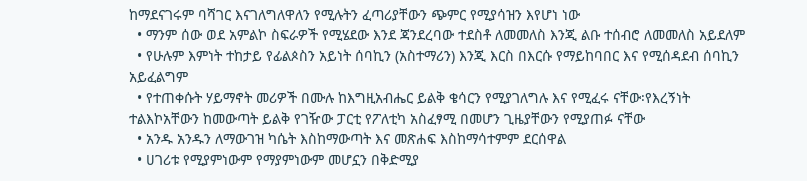ከማደናገሩም ባሻገር እናገለግለዋለን የሚሉትን ፈጣሪያቸውን ጭምር የሚያሳዝን እየሆነ ነው
  • ማንም ሰው ወደ አምልኮ ስፍራዎች የሚሄደው እንደ ጃንደረባው ተደስቶ ለመመለስ እንጂ ልቡ ተሰብሮ ለመመለስ አይደለም
  • የሁሉም እምነት ተከታይ የፊልጶስን አይነት ሰባኪን (አስተማሪን) እንጂ እርስ በእርሱ የማይከባበር እና የሚሰዳደብ ሰባኪን አይፈልግም
  • የተጠቀሱት ሃይማኖት መሪዎች በሙሉ ከእግዚአብሔር ይልቅ ቄሳርን የሚያገለግሉ እና የሚፈሩ ናቸው፡የእረኝነት ተልእኮአቸውን ከመውጣት ይልቅ የገዥው ፓርቲ የፖለቲካ አስፈፃሚ በመሆን ጊዜያቸውን የሚያጠፉ ናቸው
  • አንዱ አንዱን ለማውገዝ ካሴት እስከማውጣት እና መጽሐፍ እስከማሳተምም ደርሰዋል
  • ሀገሪቱ የሚያምነውም የማያምነውም መሆኗን በቅድሚያ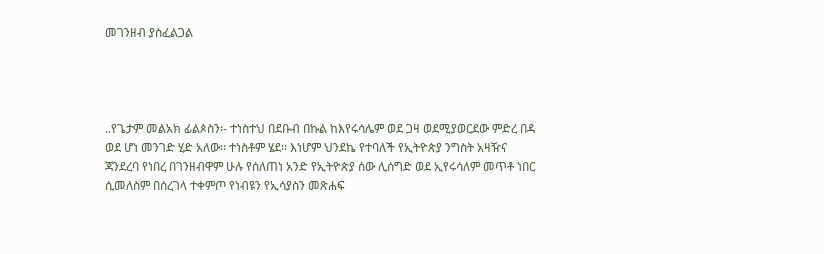መገንዘብ ያስፈልጋል




..የጌታም መልአክ ፊልጶስን፡- ተነስተህ በደቡብ በኩል ከእየሩሳሌም ወደ ጋዛ ወደሚያወርደው ምድረ በዳ ወደ ሆነ መንገድ ሂድ አለው፡፡ ተነስቶም ሄደ፡፡ እነሆም ህንደኬ የተባለች የኢትዮጵያ ንግስት አዛዥና ጃንደረባ የነበረ በገንዘብዋም ሁሉ የሰለጠነ አንድ የኢትዮጵያ ሰው ሊሰግድ ወደ ኢየሩሳለም መጥቶ ነበር ሲመለስም በሰረገላ ተቀምጦ የነብዩን የኢሳያስን መጽሐፍ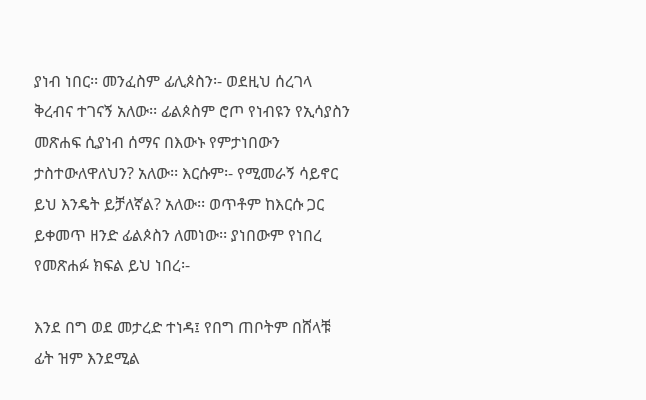ያነብ ነበር፡፡ መንፈስም ፊሊጶስን፡- ወደዚህ ሰረገላ ቅረብና ተገናኝ አለው፡፡ ፊልጶስም ሮጦ የነብዩን የኢሳያስን መጽሐፍ ሲያነብ ሰማና በእውኑ የምታነበውን ታስተውለዋለህን? አለው፡፡ እርሱም፡- የሚመራኝ ሳይኖር ይህ እንዴት ይቻለኛል? አለው፡፡ ወጥቶም ከእርሱ ጋር ይቀመጥ ዘንድ ፊልጶስን ለመነው፡፡ ያነበውም የነበረ የመጽሐፉ ክፍል ይህ ነበረ፡-

እንደ በግ ወደ መታረድ ተነዳ፤ የበግ ጠቦትም በሸላቹ ፊት ዝም እንደሚል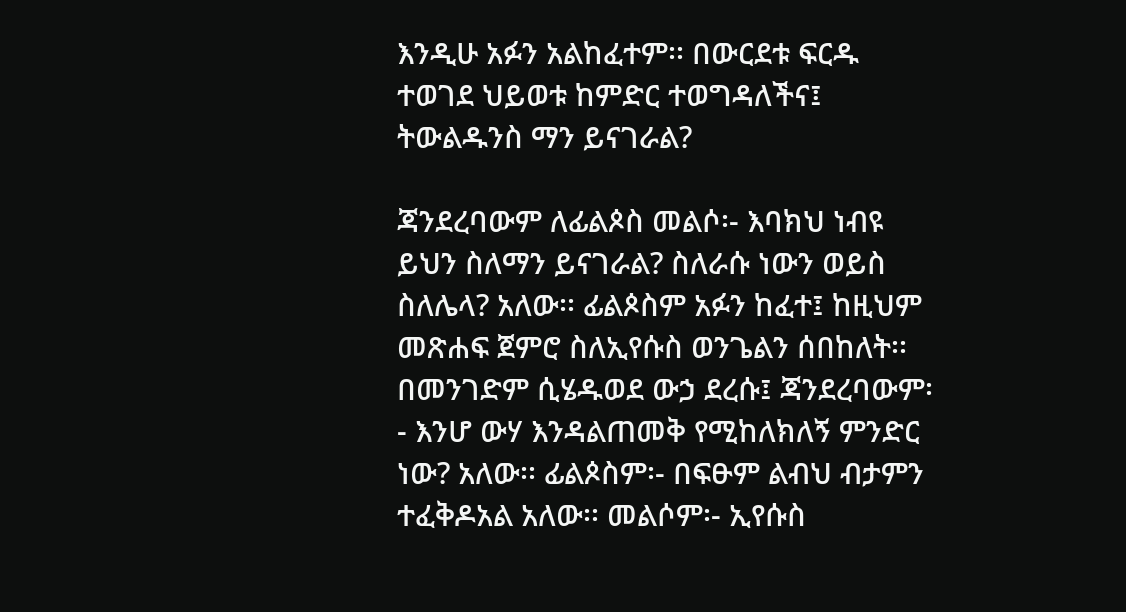እንዲሁ አፉን አልከፈተም፡፡ በውርደቱ ፍርዱ ተወገደ ህይወቱ ከምድር ተወግዳለችና፤ ትውልዱንስ ማን ይናገራል?

ጃንደረባውም ለፊልጶስ መልሶ፡- እባክህ ነብዩ ይህን ስለማን ይናገራል? ስለራሱ ነውን ወይስ ስለሌላ? አለው፡፡ ፊልጶስም አፉን ከፈተ፤ ከዚህም መጽሐፍ ጀምሮ ስለኢየሱስ ወንጌልን ሰበከለት፡፡ በመንገድም ሲሄዱወደ ውኃ ደረሱ፤ ጃንደረባውም፡- እንሆ ውሃ እንዳልጠመቅ የሚከለክለኝ ምንድር ነው? አለው፡፡ ፊልጶስም፡- በፍፁም ልብህ ብታምን ተፈቅዶአል አለው፡፡ መልሶም፡- ኢየሱስ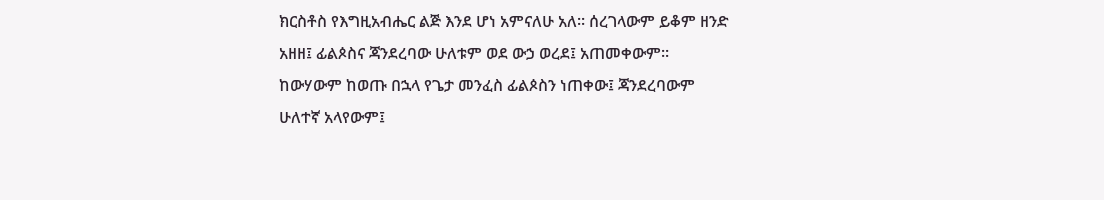ክርስቶስ የእግዚአብሔር ልጅ እንደ ሆነ አምናለሁ አለ፡፡ ሰረገላውም ይቆም ዘንድ አዘዘ፤ ፊልጶስና ጃንደረባው ሁለቱም ወደ ውኃ ወረደ፤ አጠመቀውም፡፡ ከውሃውም ከወጡ በኋላ የጌታ መንፈስ ፊልጶስን ነጠቀው፤ ጃንደረባውም ሁለተኛ አላየውም፤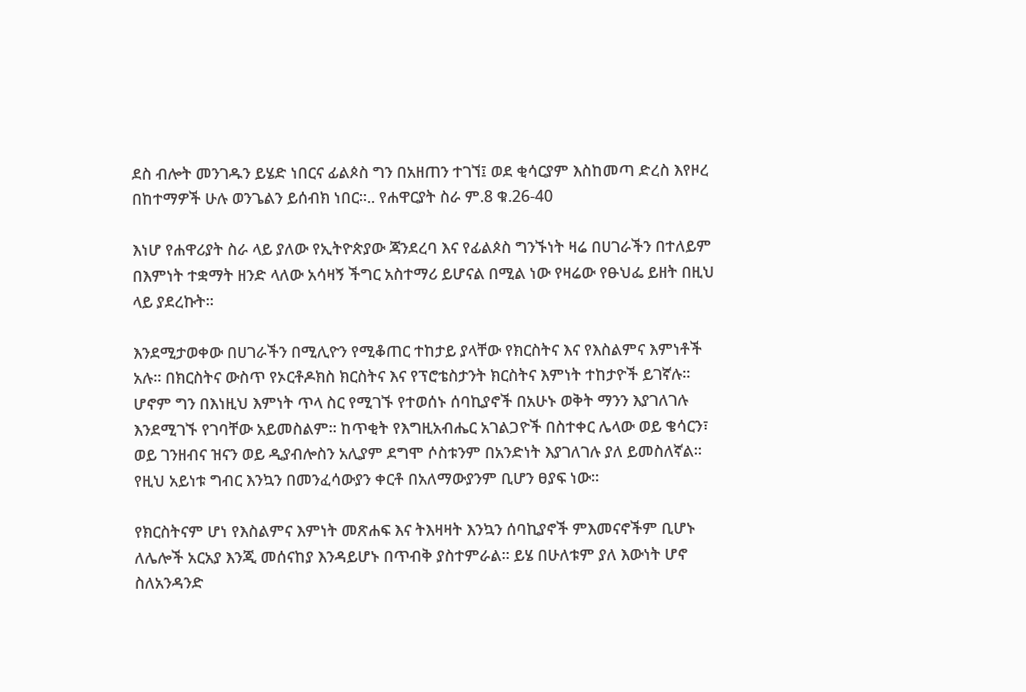ደስ ብሎት መንገዱን ይሄድ ነበርና ፊልጶስ ግን በአዘጠን ተገኘ፤ ወደ ቂሳርያም እስከመጣ ድረስ እየዞረ በከተማዎች ሁሉ ወንጌልን ይሰብክ ነበር፡፡.. የሐዋርያት ስራ ም.8 ቁ.26-40

እነሆ የሐዋሪያት ስራ ላይ ያለው የኢትዮጵያው ጃንደረባ እና የፊልጶስ ግንኙነት ዛሬ በሀገራችን በተለይም በእምነት ተቋማት ዘንድ ላለው አሳዛኝ ችግር አስተማሪ ይሆናል በሚል ነው የዛሬው የፁህፌ ይዘት በዚህ ላይ ያደረኩት፡፡

እንደሚታወቀው በሀገራችን በሚሊዮን የሚቆጠር ተከታይ ያላቸው የክርስትና እና የእስልምና እምነቶች አሉ፡፡ በክርስትና ውስጥ የኦርቶዶክስ ክርስትና እና የፕሮቴስታንት ክርስትና እምነት ተከታዮች ይገኛሉ፡፡ ሆኖም ግን በእነዚህ እምነት ጥላ ስር የሚገኙ የተወሰኑ ሰባኪያኖች በአሁኑ ወቅት ማንን እያገለገሉ እንደሚገኙ የገባቸው አይመስልም፡፡ ከጥቂት የእግዚአብሔር አገልጋዮች በስተቀር ሌላው ወይ ቄሳርን፣ ወይ ገንዘብና ዝናን ወይ ዲያብሎስን አሊያም ደግሞ ሶስቱንም በአንድነት እያገለገሉ ያለ ይመስለኛል፡፡ የዚህ አይነቱ ግብር እንኳን በመንፈሳውያን ቀርቶ በአለማውያንም ቢሆን ፀያፍ ነው፡፡

የክርስትናም ሆነ የእስልምና እምነት መጽሐፍ እና ትእዛዛት እንኳን ሰባኪያኖች ምእመናኖችም ቢሆኑ ለሌሎች አርአያ እንጂ መሰናከያ እንዳይሆኑ በጥብቅ ያስተምራል፡፡ ይሄ በሁለቱም ያለ እውነት ሆኖ ስለአንዳንድ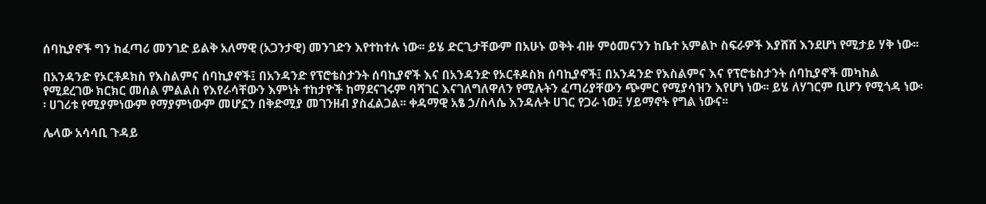ሰባኪያኖች ግን ከፈጣሪ መንገድ ይልቅ አለማዊ (አጋንታዊ) መንገድን እየተከተሉ ነው፡፡ ይሄ ድርጊታቸውም በአሁኑ ወቅት ብዙ ምዕመናንን ከቤተ አምልኮ ስፍራዎች እያሸሸ እንደሆነ የሚታይ ሃቅ ነው፡፡

በአንዳንድ የኦርቶዶክስ የእስልምና ሰባኪያኖች፤ በአንዳንድ የፕሮቴስታንት ሰባኪያኖች እና በአንዳንድ የኦርቶዶስክ ሰባኪያኖች፤ በአንዳንድ የእስልምና እና የፕሮቴስታንት ሰባኪያኖች መካከል የሚደረገው ክርክር መሰል ምልልስ የእየራሳቸውን እምነት ተከታዮች ከማደናገሩም ባሻገር እናገለግለዋለን የሚሉትን ፈጣሪያቸውን ጭምር የሚያሳዝን እየሆነ ነው፡፡ ይሄ ለሃገርም ቢሆን የሚጎዳ ነው፡፡ ሀገሪቱ የሚያምነውም የማያምነውም መሆኗን በቅድሚያ መገንዘብ ያስፈልጋል፡፡ ቀዳማዊ አፄ ኃ/ስላሴ እንዳሉት ሀገር የጋራ ነው፤ ሃይማኖት የግል ነውና፡፡

ሌላው አሳሳቢ ጉዳይ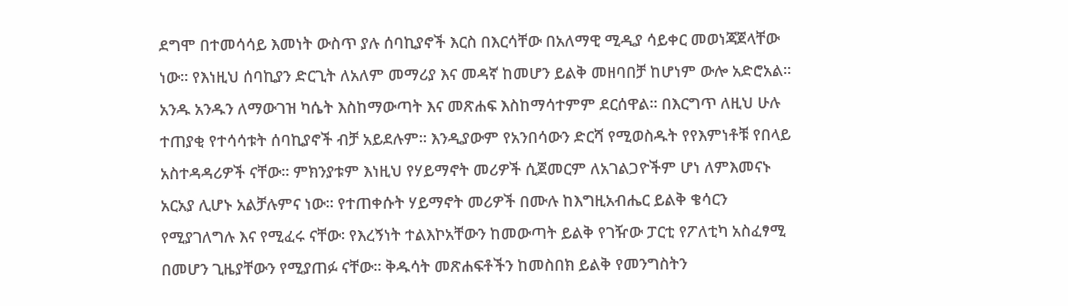ደግሞ በተመሳሳይ እመነት ውስጥ ያሉ ሰባኪያኖች እርስ በእርሳቸው በአለማዊ ሚዲያ ሳይቀር መወነጃጀላቸው ነው፡፡ የእነዚህ ሰባኪያን ድርጊት ለአለም መማሪያ እና መዳኛ ከመሆን ይልቅ መዘባበቻ ከሆነም ውሎ አድሮአል፡፡ አንዱ አንዱን ለማውገዝ ካሴት እስከማውጣት እና መጽሐፍ እስከማሳተምም ደርሰዋል፡፡ በእርግጥ ለዚህ ሁሉ ተጠያቂ የተሳሳቱት ሰባኪያኖች ብቻ አይደሉም፡፡ እንዲያውም የአንበሳውን ድርሻ የሚወስዱት የየእምነቶቹ የበላይ አስተዳዳሪዎች ናቸው፡፡ ምክንያቱም እነዚህ የሃይማኖት መሪዎች ሲጀመርም ለአገልጋዮችም ሆነ ለምእመናኑ አርአያ ሊሆኑ አልቻሉምና ነው፡፡ የተጠቀሱት ሃይማኖት መሪዎች በሙሉ ከእግዚአብሔር ይልቅ ቄሳርን የሚያገለግሉ እና የሚፈሩ ናቸው፡ የእረኝነት ተልእኮአቸውን ከመውጣት ይልቅ የገዥው ፓርቲ የፖለቲካ አስፈፃሚ በመሆን ጊዜያቸውን የሚያጠፉ ናቸው፡፡ ቅዱሳት መጽሐፍቶችን ከመስበክ ይልቅ የመንግስትን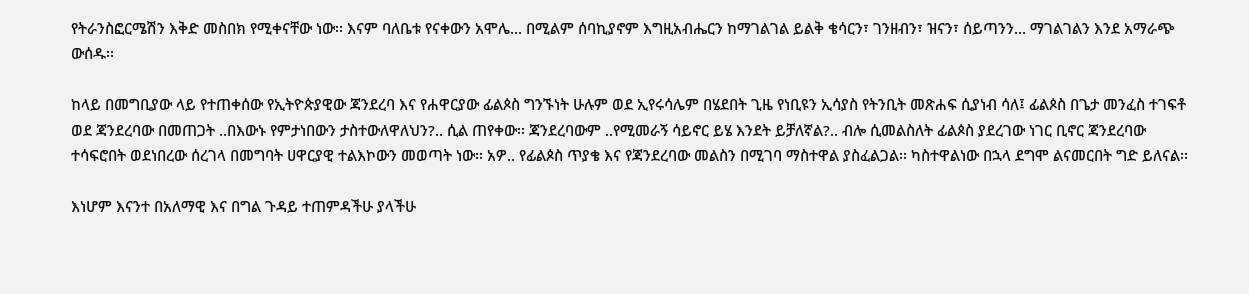የትራንስፎርሜሽን እቅድ መስበክ የሚቀናቸው ነው፡፡ እናም ባለቤቱ የናቀውን አሞሌ... በሚልም ሰባኪያኖም እግዚአብሔርን ከማገልገል ይልቅ ቄሳርን፣ ገንዘብን፣ ዝናን፣ ሰይጣንን... ማገልገልን እንደ አማራጭ ውሰዱ፡፡

ከላይ በመግቢያው ላይ የተጠቀሰው የኢትዮጵያዊው ጃንደረባ እና የሐዋርያው ፊልጶስ ግንኙነት ሁሉም ወደ ኢየሩሳሌም በሄደበት ጊዜ የነቢዩን ኢሳያስ የትንቢት መጽሐፍ ሲያነብ ሳለ፤ ፊልጶስ በጌታ መንፈስ ተገፍቶ ወደ ጃንደረባው በመጠጋት ..በእውኑ የምታነበውን ታስተውለዋለህን?.. ሲል ጠየቀው፡፡ ጃንደረባውም ..የሚመራኝ ሳይኖር ይሄ እንደት ይቻለኛል?.. ብሎ ሲመልስለት ፊልጶስ ያደረገው ነገር ቢኖር ጃንደረባው ተሳፍሮበት ወደነበረው ሰረገላ በመግባት ሀዋርያዊ ተልእኮውን መወጣት ነው፡፡ አዎ.. የፊልጶስ ጥያቄ እና የጃንደረባው መልስን በሚገባ ማስተዋል ያስፈልጋል፡፡ ካስተዋልነው በኋላ ደግሞ ልናመርበት ግድ ይለናል፡፡

እነሆም እናንተ በአለማዊ እና በግል ጉዳይ ተጠምዳችሁ ያላችሁ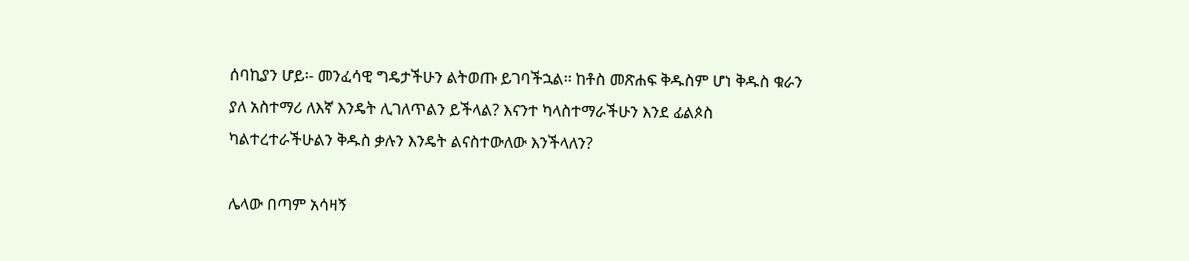ሰባኪያን ሆይ፡- መንፈሳዊ ግዴታችሁን ልትወጡ ይገባችኋል፡፡ ከቶስ መጽሐፍ ቅዱስም ሆነ ቅዱስ ቁራን ያለ አስተማሪ ለእኛ እንዴት ሊገለጥልን ይችላል? እናንተ ካላስተማራችሁን እንደ ፊልጶስ ካልተረተራችሁልን ቅዱስ ቃሉን እንዴት ልናስተውለው እንችላለን?

ሌላው በጣም አሳዛኝ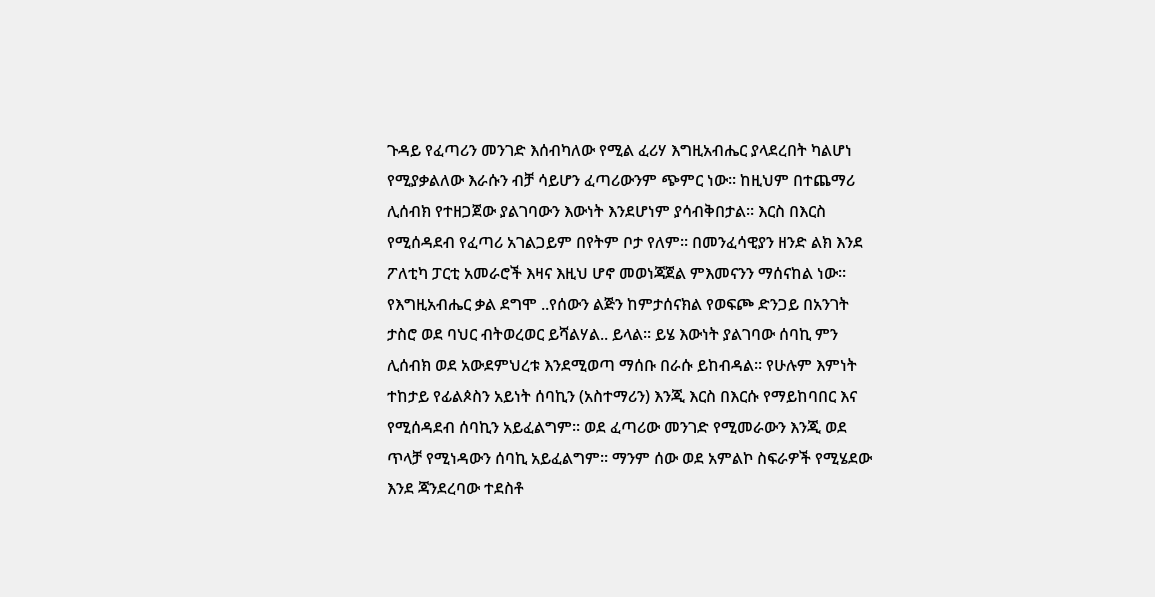ጉዳይ የፈጣሪን መንገድ እሰብካለው የሚል ፈሪሃ እግዚአብሔር ያላደረበት ካልሆነ የሚያቃልለው እራሱን ብቻ ሳይሆን ፈጣሪውንም ጭምር ነው፡፡ ከዚህም በተጨማሪ ሊሰብክ የተዘጋጀው ያልገባውን እውነት እንደሆነም ያሳብቅበታል፡፡ እርስ በእርስ የሚሰዳደብ የፈጣሪ አገልጋይም በየትም ቦታ የለም፡፡ በመንፈሳዊያን ዘንድ ልክ እንደ ፖለቲካ ፓርቲ አመራሮች እዛና እዚህ ሆኖ መወነጃጀል ምእመናንን ማሰናከል ነው፡፡ የእግዚአብሔር ቃል ደግሞ ..የሰውን ልጅን ከምታሰናክል የወፍጮ ድንጋይ በአንገት ታስሮ ወደ ባህር ብትወረወር ይሻልሃል.. ይላል፡፡ ይሄ እውነት ያልገባው ሰባኪ ምን ሊሰብክ ወደ አውደምህረቱ እንደሚወጣ ማሰቡ በራሱ ይከብዳል፡፡ የሁሉም እምነት ተከታይ የፊልጶስን አይነት ሰባኪን (አስተማሪን) እንጂ እርስ በእርሱ የማይከባበር እና የሚሰዳደብ ሰባኪን አይፈልግም፡፡ ወደ ፈጣሪው መንገድ የሚመራውን እንጂ ወደ ጥላቻ የሚነዳውን ሰባኪ አይፈልግም፡፡ ማንም ሰው ወደ አምልኮ ስፍራዎች የሚሄደው እንደ ጃንደረባው ተደስቶ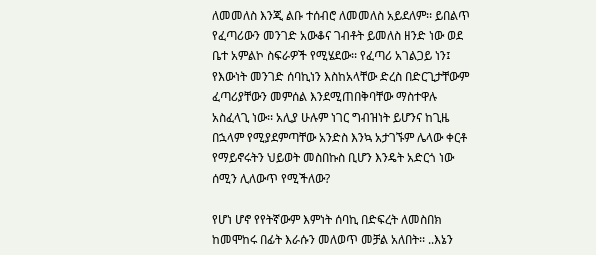ለመመለስ እንጂ ልቡ ተሰብሮ ለመመለስ አይደለም፡፡ ይበልጥ የፈጣሪውን መንገድ አውቆና ገብቶት ይመለስ ዘንድ ነው ወደ ቤተ አምልኮ ስፍራዎች የሚሄደው፡፡ የፈጣሪ አገልጋይ ነን፤ የእውነት መንገድ ሰባኪነን እስከአላቸው ድረስ በድርጊታቸውም ፈጣሪያቸውን መምሰል እንደሚጠበቅባቸው ማስተዋሉ አስፈላጊ ነው፡፡ አሊያ ሁሉም ነገር ግብዝነት ይሆንና ከጊዜ በኋላም የሚያደምጣቸው አንድስ እንኳ አታገኙም ሌላው ቀርቶ የማይኖሩትን ህይወት መስበኩስ ቢሆን እንዴት አድርጎ ነው ሰሚን ሊለውጥ የሚችለው?

የሆነ ሆኖ የየትኛውም እምነት ሰባኪ በድፍረት ለመስበክ ከመሞከሩ በፊት እራሱን መለወጥ መቻል አለበት፡፡ ..እኔን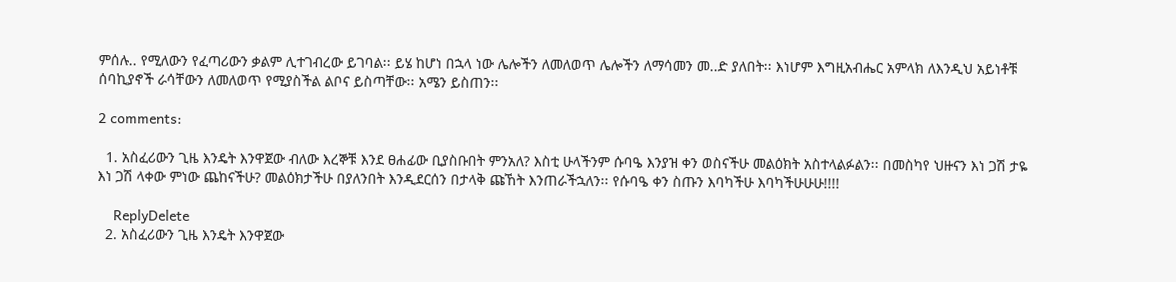ምሰሉ.. የሚለውን የፈጣሪውን ቃልም ሊተገብረው ይገባል፡፡ ይሄ ከሆነ በኋላ ነው ሌሎችን ለመለወጥ ሌሎችን ለማሳመን መ..ድ ያለበት፡፡ እነሆም እግዚአብሔር አምላክ ለእንዲህ አይነቶቹ ሰባኪያኖች ራሳቸውን ለመለወጥ የሚያስችል ልቦና ይስጣቸው፡፡ አሜን ይስጠን፡፡

2 comments:

  1. አስፈሪውን ጊዜ እንዴት እንዋጀው ብለው እረኞቹ እንደ ፀሐፊው ቢያስቡበት ምንአለ? እስቲ ሁላችንም ሱባዔ እንያዝ ቀን ወስናችሁ መልዕክት አስተላልፉልን፡፡ በመስካየ ህዙናን እነ ጋሽ ታዬ እነ ጋሽ ላቀው ምነው ጨከናችሁ? መልዕክታችሁ በያለንበት እንዲደርሰን በታላቅ ጩኸት እንጠራችኋለን፡፡ የሱባዔ ቀን ስጡን እባካችሁ እባካችሁሁሁ!!!!

    ReplyDelete
  2. አስፈሪውን ጊዜ እንዴት እንዋጀው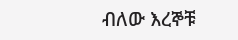ብለው እረኞቹ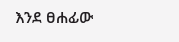እንደ ፀሐፊው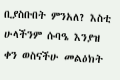ቢያስቡበት ምንአለ? እስቲ ሁላችንም ሱባዔ እንያዝ ቀን ወስናችሁ መልዕክት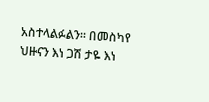አስተላልፉልን፡፡ በመስካየ ህዙናን እነ ጋሽ ታዬ እነ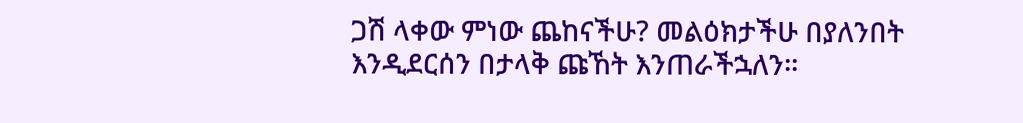ጋሽ ላቀው ምነው ጨከናችሁ? መልዕክታችሁ በያለንበት እንዲደርሰን በታላቅ ጩኸት እንጠራችኋለን፡፡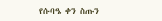የሱባዔ ቀን ስጡን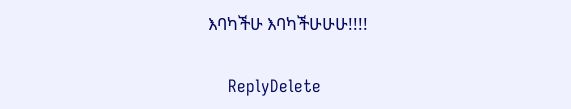እባካችሁ እባካችሁሁሁ!!!!

    ReplyDelete